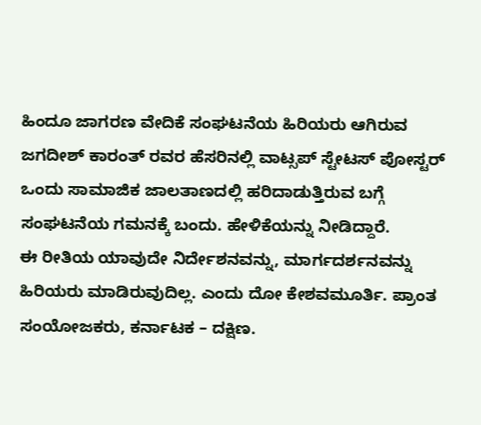ಹಿಂದೂ ಜಾಗರಣ ವೇದಿಕೆ ಸಂಘಟನೆಯ ಹಿರಿಯರು ಆಗಿರುವ ಜಗದೀಶ್ ಕಾರಂತ್ ರವರ ಹೆಸರಿನಲ್ಲಿ ವಾಟ್ಸಪ್ ಸ್ಟೇಟಸ್ ಪೋಸ್ಟರ್ ಒಂದು ಸಾಮಾಜಿಕ ಜಾಲತಾಣದಲ್ಲಿ ಹರಿದಾಡುತ್ತಿರುವ ಬಗ್ಗೆ ಸಂಘಟನೆಯ ಗಮನಕ್ಕೆ ಬಂದು. ಹೇಳಿಕೆಯನ್ನು ನೀಡಿದ್ದಾರೆ.
ಈ ರೀತಿಯ ಯಾವುದೇ ನಿರ್ದೇಶನವನ್ನು, ಮಾರ್ಗದರ್ಶನವನ್ನು ಹಿರಿಯರು ಮಾಡಿರುವುದಿಲ್ಲ. ಎಂದು ದೋ ಕೇಶವಮೂರ್ತಿ. ಪ್ರಾಂತ ಸಂಯೋಜಕರು, ಕರ್ನಾಟಕ – ದಕ್ಷಿಣ.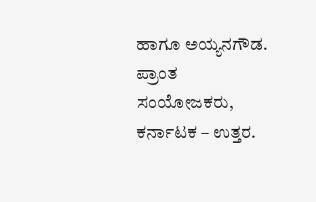ಹಾಗೂ ಅಯ್ಯನಗೌಡ. ಪ್ರಾಂತ ಸಂಯೋಜಕರು, ಕರ್ನಾಟಕ – ಉತ್ತರ.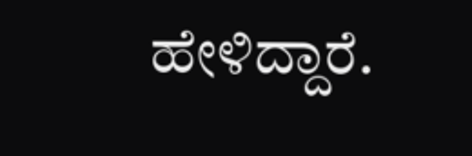ಹೇಳಿದ್ದಾರೆ.